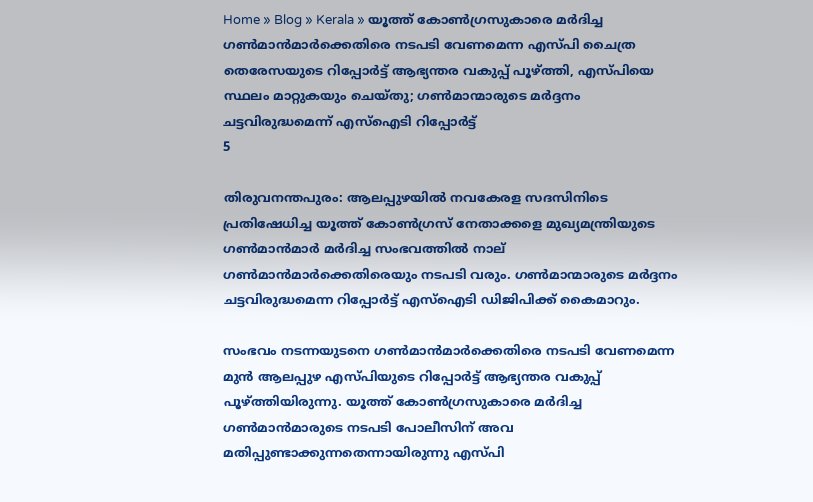Home » Blog » Kerala » യൂത്ത് കോൺഗ്രസുകാരെ മർദിച്ച ഗൺമാൻമാർക്കെതിരെ നടപടി വേണമെന്ന എസ്പി ചൈത്ര തെരേസയുടെ റിപ്പോർട്ട് ആഭ്യന്തര വകുപ്പ് പൂഴ്ത്തി, എസ്പിയെ സ്ഥലം മാറ്റുകയും ചെയ്തു; ഗൺമാന്മാരുടെ മർദ്ദനം ചട്ടവിരുദ്ധമെന്ന് എസ്ഐടി റിപ്പോർട്ട്
5

തിരുവനന്തപുരം: ആലപ്പുഴയിൽ നവകേരള സദസിനിടെ പ്രതിഷേധിച്ച യൂത്ത് കോൺഗ്രസ് നേതാക്കളെ മുഖ്യമന്ത്രിയുടെ ഗൺമാൻമാർ മ‍ർദിച്ച സംഭവത്തിൽ നാല് ഗൺമാൻമാർക്കെതിരെയും നടപടി വരും. ഗൺമാന്മാരുടെ മർദ്ദനം ചട്ടവിരുദ്ധമെന്ന റിപ്പോർട്ട് എസ്ഐടി ഡിജിപിക്ക് കൈമാറും.

സംഭവം നടന്നയുടനെ ഗൺമാൻമാർക്കെതിരെ നടപടി വേണമെന്ന മുൻ ആലപ്പുഴ എസ്പിയുടെ റിപ്പോർട്ട് ആഭ്യന്തര വകുപ്പ് പൂഴ്ത്തിയിരുന്നു. യൂത്ത് കോൺഗ്രസുകാരെ മർദിച്ച ഗൺമാൻമാരുടെ നടപടി പോലീസിന് അവ മതിപ്പുണ്ടാക്കുന്നതെന്നായിരുന്നു എസ്പി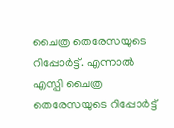ചൈത്ര തെരേസയുടെ റിപ്പോർട്ട്. എന്നാൽ എസ്പി ചൈത്ര തെരേസയുടെ റിപ്പോർട്ട്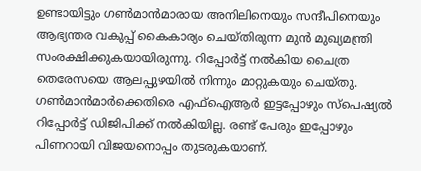ഉണ്ടായിട്ടും ഗൺമാൻമാരായ അനിലിനെയും സന്ദീപിനെയും ആഭ്യന്തര വകുപ്പ് കൈകാര്യം ചെയ്തിരുന്ന മുൻ മുഖ്യമന്ത്രി സംരക്ഷിക്കുകയായിരുന്നു. റിപ്പോർട്ട് നൽകിയ ചൈത്ര തെരേസയെ ആലപ്പുഴയിൽ നിന്നും മാറ്റുകയും ചെയ്തു. ഗൺമാൻമാർക്കെതിരെ എഫ്ഐആർ ഇട്ടപ്പോഴും സ്പെഷ്യൽ റിപ്പോർട്ട് ഡിജിപിക്ക് നൽകിയില്ല. രണ്ട് പേരും ഇപ്പോഴും പിണറായി വിജയനൊപ്പം തുടരുകയാണ്.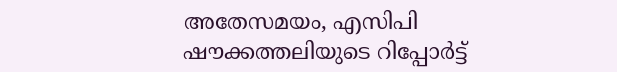അതേസമയം, എസിപി ഷൗക്കത്തലിയുടെ റിപ്പോർട്ട്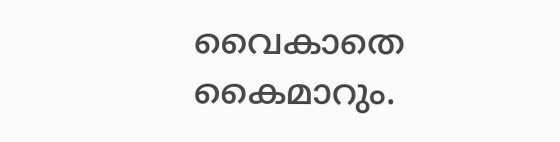വൈകാതെ കൈമാറും.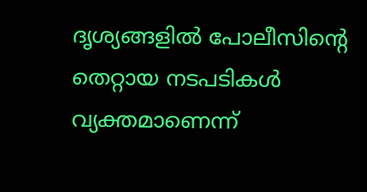ദൃശ്യങ്ങളിൽ പോലീസിൻ്റെ തെറ്റായ നടപടികൾ വ്യക്തമാണെന്ന്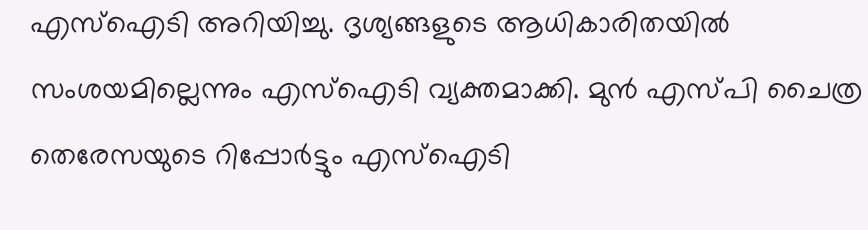എസ്ഐടി അറിയിച്ചു. ദൃശ്യങ്ങളുടെ ആധികാരിതയിൽ സംശയമില്ലെന്നും എസ്ഐടി വ്യക്തമാക്കി. മുൻ എസ്പി ചൈത്ര തെരേസയുടെ റിപ്പോർട്ടും എസ്ഐടി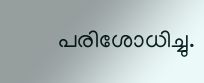പരിശോധിച്ചു.